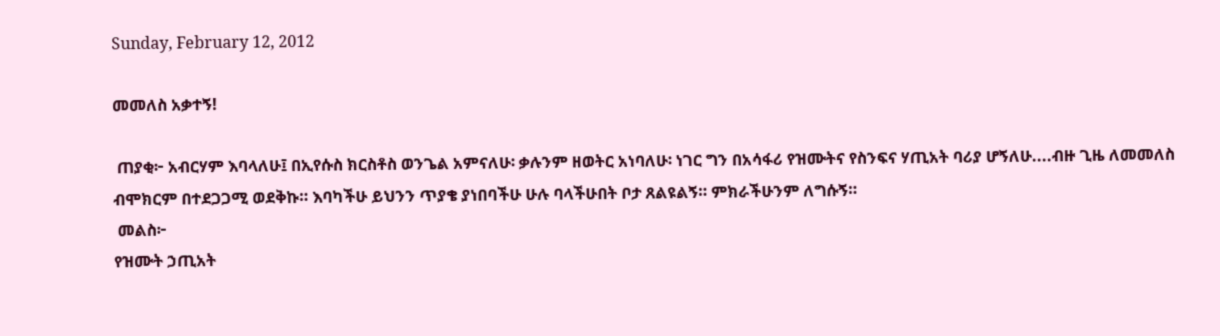Sunday, February 12, 2012

መመለስ አቃተኝ!

 ጠያቂ፦ አብርሃም እባላለሁ፤ በኢየሱስ ክርስቶስ ወንጌል አምናለሁ፡ ቃሉንም ዘወትር አነባለሁ፡ ነገር ግን በአሳፋሪ የዝሙትና የስንፍና ሃጢአት ባሪያ ሆኝለሁ....ብዙ ጊዜ ለመመለስ ብሞክርም በተደጋጋሚ ወደቅኩ። እባካችሁ ይህንን ጥያቄ ያነበባችሁ ሁሉ ባላችሁበት ቦታ ጸልዩልኝ። ምክራችሁንም ለግሱኝ።
 መልስ፦
የዝሙት ኃጢአት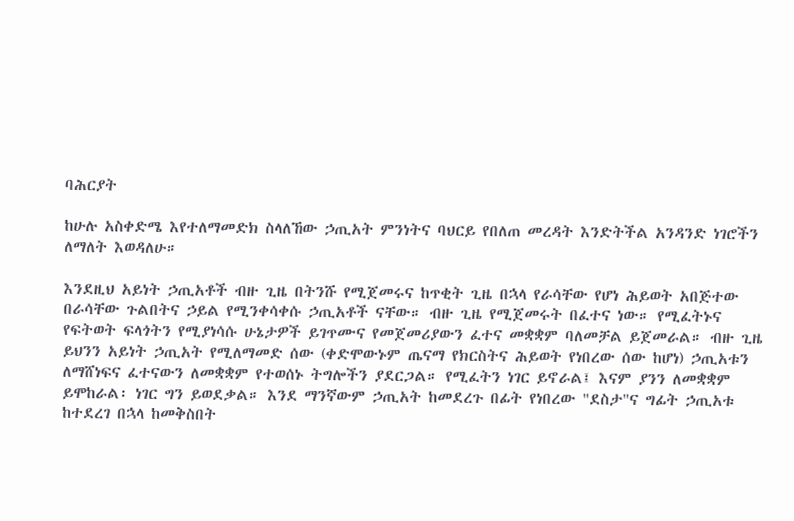ባሕርያት

ከሁሉ አስቀድሜ እየተለማመድክ ስላለኸው ኃጢአት ምንነትና ባህርይ የበለጠ መረዳት እንድትችል አንዳንድ ነገሮችን ለማለት እወዳለሁ።

እንደዚህ አይነት ኃጢአቶች ብዙ ጊዜ በትንሹ የሚጀመሩና ከጥቂት ጊዜ በኋላ የራሳቸው የሆነ ሕይወት አበጅተው በራሳቸው ጉልበትና ኃይል የሚንቀሳቀሱ ኃጢአቶች ናቸው። ብዙ ጊዜ የሚጀመሩት በፈተና ነው። የሚፈትኑና የፍትወት ፍላጎትን የሚያነሳሱ ሁኔታዎች ይገጥሙና የመጀመሪያውን ፈተና መቋቋም ባለመቻል ይጀመራል። ብዙ ጊዜ ይህንን አይነት ኃጢአት የሚለማመድ ሰው (ቀድሞውኑም ጤናማ የክርስትና ሕይወት የነበረው ሰው ከሆነ) ኃጢአቱን ለማሸነፍና ፈተናውን ለመቋቋም የተወሰኑ ትግሎችን ያደርጋል። የሚፈትን ነገር ይኖራል፤ እናም ያንን ለመቋቋም ይሞከራል፡ ነገር ግን ይወደቃል። እንደ ማንኛውም ኃጢአት ከመደረጉ በፊት የነበረው "ደስታ"ና ግፊት ኃጢአቱ ከተደረገ በኋላ ከመቅስበት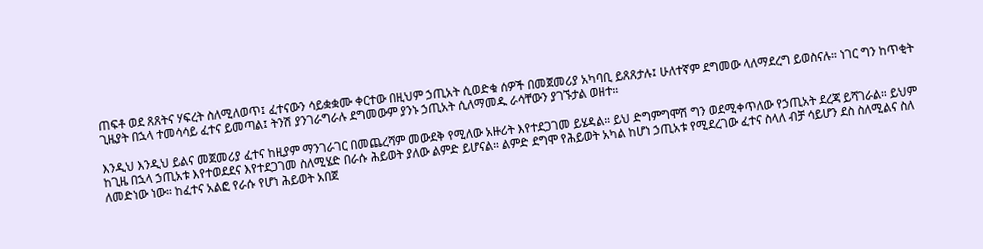ጠፍቶ ወደ ጸጸትና ሃፍረት ስለሚለወጥ፤ ፈተናውን ሳይቋቋሙ ቀርተው በዚህም ኃጢአት ሲወድቁ ሰዎች በመጀመሪያ አካባቢ ይጸጸታሉ፤ ሁለተኛም ደግመው ላለማደረግ ይወስናሉ። ነገር ግን ከጥቂት ጊዜያት በኋላ ተመሳሳይ ፈተና ይመጣል፤ ትንሽ ያንገራግራሉ ደግመውም ያንኑ ኃጢአት ሲለማመዱ ራሳቸውን ያገኙታል ወዘተ።

እንዲህ እንዲህ ይልና መጀመሪያ ፈተና ከዚያም ማንገራገር በመጨረሻም መውደቅ የሚለው አዙሪት እየተደጋገመ ይሄዳል። ይህ ድግምግሞሽ ግን ወደሚቀጥለው የኃጢአት ደረጃ ይሻገራል። ይህም ከጊዜ በኋላ ኃጢአቱ እየተወደደና እየተደጋገመ ስለሚሄድ በራሱ ሕይወት ያለው ልምድ ይሆናል። ልምድ ደግሞ የሕይወት አካል ከሆነ ኃጢአቱ የሚደረገው ፈተና ስላለ ብቻ ሳይሆን ደስ ስለሚልና ስለ ለመድነው ነው። ከፈተና አልፎ የራሱ የሆነ ሕይወት አበጀ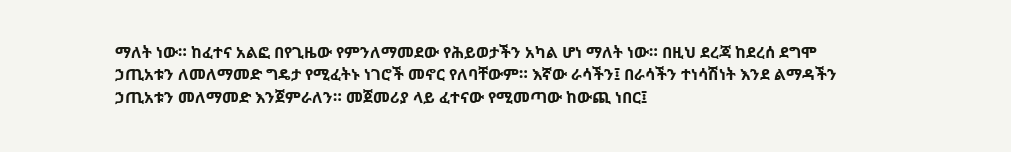ማለት ነው። ከፈተና አልፎ በየጊዜው የምንለማመደው የሕይወታችን አካል ሆነ ማለት ነው። በዚህ ደረጃ ከደረሰ ደግሞ ኃጢአቱን ለመለማመድ ግዴታ የሚፈትኑ ነገሮች መኖር የለባቸውም። እኛው ራሳችን፤ በራሳችን ተነሳሽነት እንደ ልማዳችን ኃጢአቱን መለማመድ እንጀምራለን። መጀመሪያ ላይ ፈተናው የሚመጣው ከውጪ ነበር፤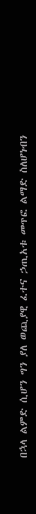በኋላ ልምድ ሲሆን ግን ያለ ወጪያዊ ፈተና ኃጢአቱ መጥፎ ልማድ ስለሆነብን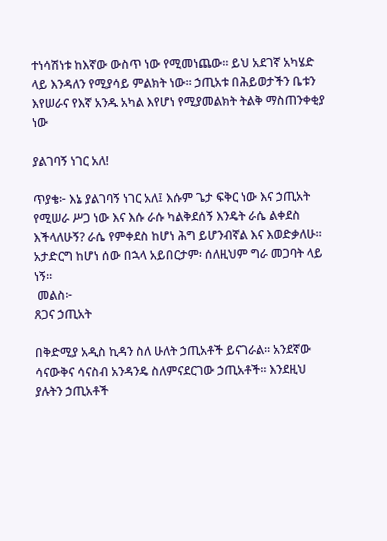ተነሳሽነቱ ከእኛው ውስጥ ነው የሚመነጨው። ይህ አደገኛ አካሄድ ላይ እንዳለን የሚያሳይ ምልክት ነው። ኃጢአቱ በሕይወታችን ቤቱን እየሠራና የእኛ አንዱ አካል እየሆነ የሚያመልክት ትልቅ ማስጠንቀቂያ ነው

ያልገባኝ ነገር አለ!

ጥያቄ፦ እኔ ያልገባኝ ነገር አለ፤ እሱም ጌታ ፍቅር ነው እና ኃጢአት የሚሠራ ሥጋ ነው እና እሱ ራሱ ካልቅደሰኝ እንዴት ራሴ ልቀደስ እችላለሁኝ? ራሴ የምቀደስ ከሆነ ሕግ ይሆንብኛል እና እወድቃለሁ። አታድርግ ከሆነ ሰው በኋላ አይበርታም፡ ሰለዚህም ግራ መጋባት ላይ ነኝ።
 መልስ፦
ጸጋና ኃጢአት

በቅድሚያ አዲስ ኪዳን ስለ ሁለት ኃጢአቶች ይናገራል። አንደኛው ሳናውቅና ሳናስብ አንዳንዴ ስለምናደርገው ኃጢአቶች። እንደዚህ ያሉትን ኃጢአቶች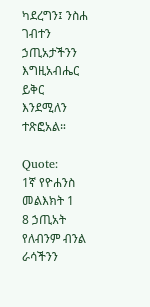ካደረግን፤ ንስሐ ገብተን ኃጢአታችንን እግዚአብሔር ይቅር እንደሚለን ተጽፎአል።

Quote:
1ኛ የዮሐንስ መልእክት 1
8 ኃጢአት የለብንም ብንል ራሳችንን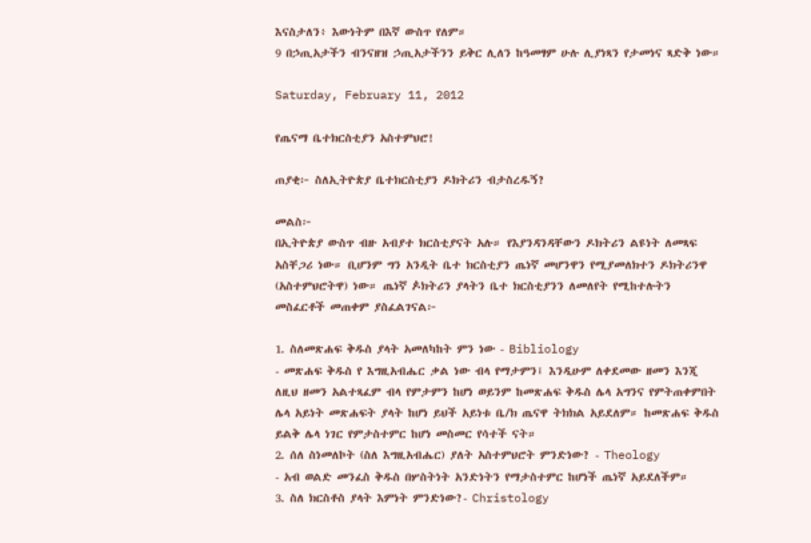እናስታለን፥ እውነትም በእኛ ውስጥ የለም።
9 በኃጢአታችን ብንናዘዝ ኃጢአታችንን ይቅር ሊለን ከዓመፃም ሁሉ ሊያነጻን የታመነና ጻድቅ ነው።

Saturday, February 11, 2012

የጤናማ ቤተክርስቲያን አስተምህሮ!

ጠያቂ፦ ስለኢትዮጵያ ቤተክርስቲያን ዶክትሪን ብታስረዱኝ?

መልስ፦
በኢትዮጵያ ውስጥ ብዙ አብያተ ክርስቲያናት አሉ። የእያንዳንዳቸውን ዶክትሪን ልዩነት ለመጻፍ አስቸጋሪ ነው። ቢሆንም ግን አንዲት ቤተ ክርስቲያን ጤነኛ መሆንዋን የሚያመለክተን ዶክትሪንዋ (አስተምህሮትዋ) ነው። ጤነኛ ዾክትሪን ያላትን ቤተ ክርስቲያንን ለመለየት የሚከተሉትን መስፈርቶች መጠቀም ያስፈልገናል፦

1. ስለመጽሐፍ ቅዱስ ያላት አመለካከት ምን ነው - Bibliology
- መጽሐፍ ቅዱስ የ እግዚአብሔር ቃል ነው ብላ የማታምን፤ እንዲሁም ለቀደመው ዘመን እንጂ ለዚህ ዘመን አልተጻፈም ብላ የምታምን ከሆነ ወይንም ከመጽሐፍ ቅዱስ ሌላ አግንና የምትጠቀምበት ሌላ አይነት መጽሐፍት ያላት ከሆነ ይህች አይነቱ ቤ/ክ ጤናዋ ትክክል አይደለም። ከመጽሐፍ ቅዱስ ይልቅ ሌላ ነገር የምታስተምር ከሆነ መስመር የሳተች ናት።
2. ሰለ ስነመለኮት (ስለ እግዚአብሔር) ያለት አስተምህሮት ምንድነው? - Theology
- አብ ወልድ መንፈስ ቅዱስ በሦስትነት አንድነትን የማታስተምር ከሆነች ጤነኛ አይደለችም።
3. ስለ ክርስቶስ ያላት እምነት ምንድነው?- Christology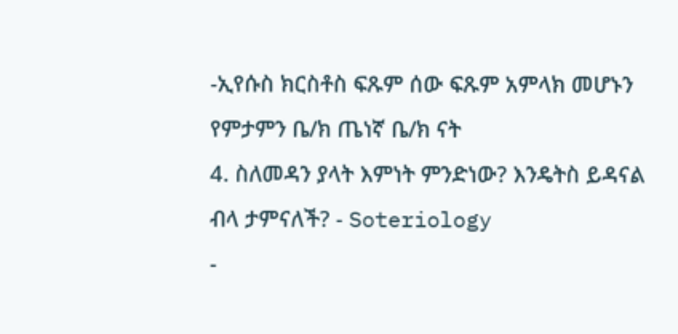-ኢየሱስ ክርስቶስ ፍጹም ሰው ፍጹም አምላክ መሆኑን የምታምን ቤ/ክ ጤነኛ ቤ/ክ ናት
4. ስለመዳን ያላት እምነት ምንድነው? እንዴትስ ይዳናል ብላ ታምናለች? - Soteriology
-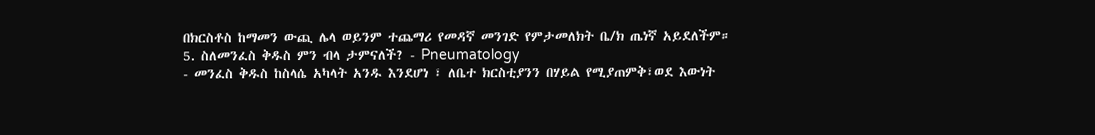በክርስቶስ ከማመን ውጪ ሌላ ወይንም ተጨማሪ የመዳኛ መንገድ የምታመለክት ቤ/ክ ጤነኛ አይደለችም።
5. ስለመንፈስ ቅዱስ ምን ብላ ታምናለች? - Pneumatology
- መንፈስ ቅዱስ ከስላሴ አካላት አንዱ እንደሆነ ፣ ለቤተ ክርስቲያንን በሃይል የሚያጠምቅ፣ወደ እውነት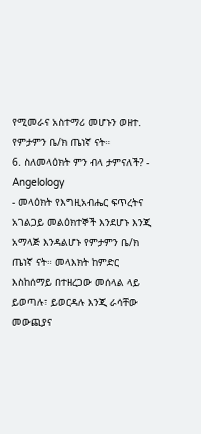የሚመራና አስተማሪ መሆኑን ወዘተ. የምታምን ቤ/ክ ጤነኛ ናት።
6. ስለመላዕክት ምን ብላ ታምናለች? - Angelology
- መላዕክት የእግዚአብሔር ፍጥረትና አገልጋይ መልዕክተኞች እንደሆኑ እንጂ አማላጅ እንዳልሆኑ የምታምን ቤ/ክ ጤነኛ ናት። መላእክት ከምድር እስከሰማይ በተዘረጋው መሰላል ላይ ይወጣሉ፣ ይወርዳሉ እንጂ ራሳቸው መውጪያና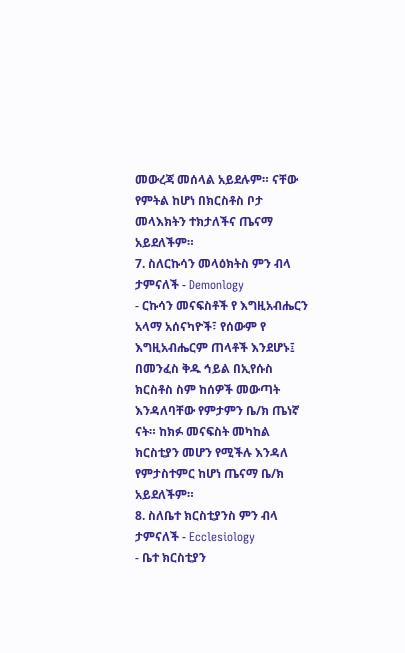መውረጃ መሰላል አይደሉም። ናቸው የምትል ከሆነ በክርስቶስ ቦታ መላእክትን ተክታለችና ጤናማ አይደለችም።
7. ስለርኩሳን መላዕክትስ ምን ብላ ታምናለች - Demonlogy
- ርኩሳን መናፍስቶች የ እግዚአብሔርን አላማ አሰናካዮች፣ የሰውም የ እግዚአብሔርም ጠላቶች እንደሆኑ፤ በመንፈስ ቅዱ ኅይል በኢየሱስ ክርስቶስ ስም ከሰዎች መውጣት እንዳለባቸው የምታምን ቤ/ክ ጤነኛ ናት። ከክፉ መናፍስት መካከል ክርስቲያን መሆን የሚችሉ እንዳለ የምታስተምር ከሆነ ጤናማ ቤ/ክ አይደለችም።
8. ስለቤተ ክርስቲያንስ ምን ብላ ታምናለች - Ecclesiology
- ቤተ ክርስቲያን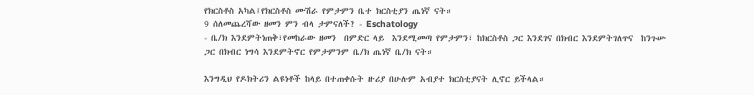የክርስቶስ አካል፤የክርስቶስ ሙሽራ የምታምን ቤተ ክርስቲያን ጤነኛ ናት።
9 ሰለመጨረሻው ዘመን ምን ብላ ታምናለች? - Eschatology
- ቤ/ክ እንደምትነጠቅ፣የመከራው ዘመን  በምድር ላይ  እንደሚመጣ የምታምን፣ ከክርስቶስ ጋር እንደገና በክብር እንደምትገለጥና  ከንጉሡ ጋር በክብር ነግሳ እንደምትኖር የምታምንም ቤ/ክ ጤነኛ ቤ/ክ ናት።

እንግዲህ የዶክትሪን ልዩነቶች ከላይ በተጠቀሱት ዙሪያ በሁሉም አብያተ ክርስቲያናት ሊኖር ይችላል።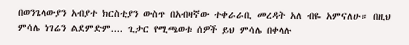በወንጌላውያን አብያተ ክርስቲያን ውስጥ በአብዛኛው ተቀራራቢ መረዳት አለ ብዬ አምናለሁ። በዚህ ምሳሌ ነገሬን ልደምድም.... ጊታር የሚጫወቱ ሰዎች ይህ ምሳሌ በቀላሉ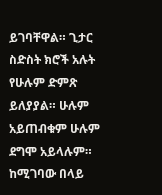ይገባቸዋል። ጊታር ስድስት ክሮች አሉት የሁሉም ድምጽ ይለያያል። ሁሉም አይጠብቁም ሁሉም ደግሞ አይላሉም። ከሚገባው በላይ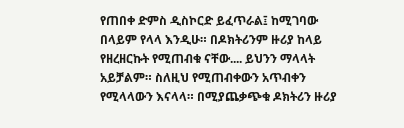የጠበቀ ድምስ ዲስኮርድ ይፈጥራል፤ ከሚገባው በላይም የላላ እንዲሁ። በዶክትሪንም ዙሪያ ከላይ የዘረዘርኩት የሚጠብቁ ናቸው.... ይህንን ማላላት አይቻልም። ስለዚህ የሚጠብቀውን አጥብቀን የሚላላውን እናላላ። በሚያጨቃጭቁ ዶክትሪን ዙሪያ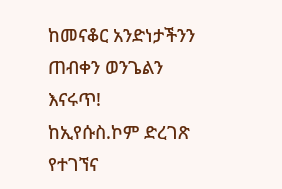ከመናቆር አንድነታችንን ጠብቀን ወንጌልን እናሩጥ!
ከኢየሱስ.ኮም ድረገጽ የተገኘና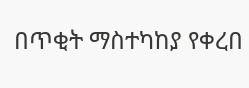በጥቂት ማስተካከያ የቀረበ